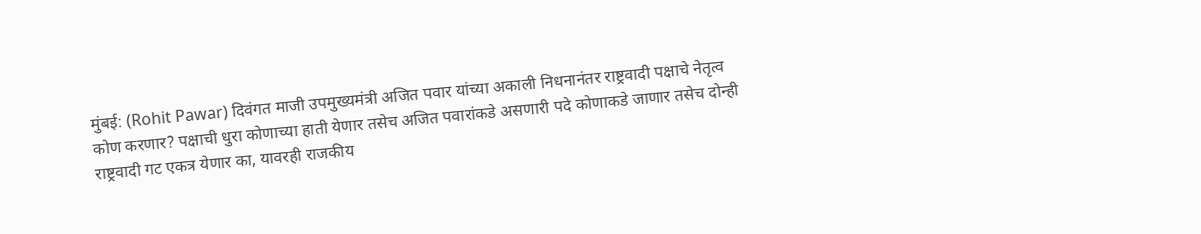मुंबई: (Rohit Pawar) दिवंगत माजी उपमुख्यमंत्री अजित पवार यांच्या अकाली निधनानंतर राष्ट्रवादी पक्षाचे नेतृत्व कोण करणार? पक्षाची धुरा कोणाच्या हाती येणार तसेच अजित पवारांकडे असणारी पदे कोणाकडे जाणार तसेच दोन्ही राष्ट्रवादी गट एकत्र येणार का, यावरही राजकीय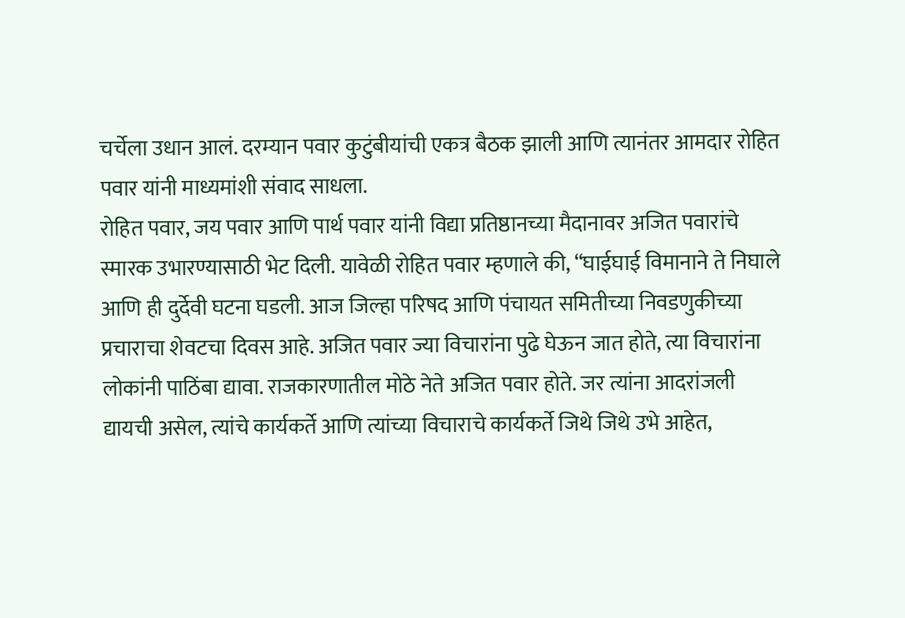चर्चेला उधान आलं. दरम्यान पवार कुटुंबीयांची एकत्र बैठक झाली आणि त्यानंतर आमदार रोहित पवार यांनी माध्यमांशी संवाद साधला.
रोहित पवार, जय पवार आणि पार्थ पवार यांनी विद्या प्रतिष्ठानच्या मैदानावर अजित पवारांचे स्मारक उभारण्यासाठी भेट दिली. यावेळी रोहित पवार म्हणाले की, “घाईघाई विमानाने ते निघाले आणि ही दुर्देवी घटना घडली. आज जिल्हा परिषद आणि पंचायत समितीच्या निवडणुकीच्या प्रचाराचा शेवटचा दिवस आहे. अजित पवार ज्या विचारांना पुढे घेऊन जात होते, त्या विचारांना लोकांनी पाठिंबा द्यावा. राजकारणातील मोठे नेते अजित पवार होते. जर त्यांना आदरांजली द्यायची असेल, त्यांचे कार्यकर्ते आणि त्यांच्या विचाराचे कार्यकर्ते जिथे जिथे उभे आहेत,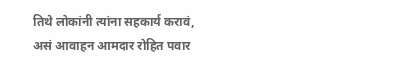तिथे लोकांनी त्यांना सहकार्य करावं, असं आवाहन आमदार रोहित पवार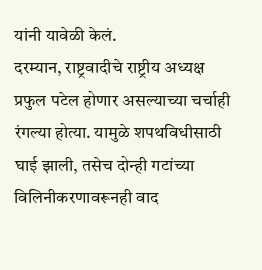यांनी यावेळी केलं.
दरम्यान, राष्ट्रवादीचे राष्ट्रीय अध्यक्ष प्रफुल पटेल होणार असल्याच्या चर्चाही रंगल्या होत्या. यामुळे शपथविधीसाठी घाई झाली, तसेच दोन्ही गटांच्या विलिनीकरणावरूनही वाद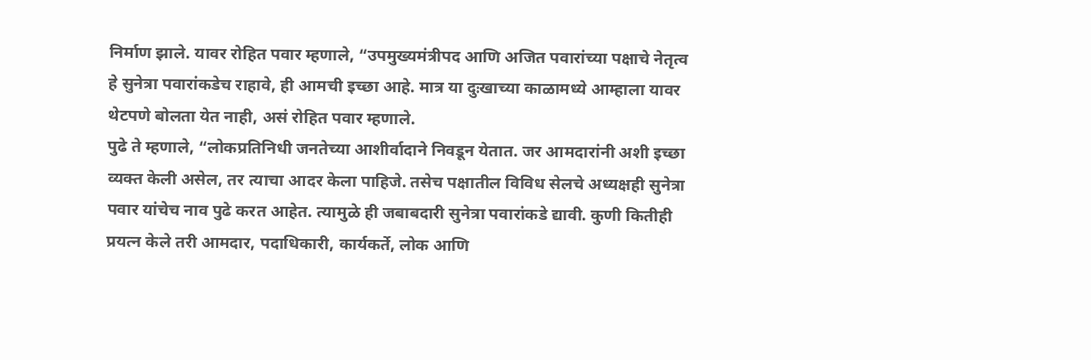निर्माण झाले. यावर रोहित पवार म्हणाले, “उपमुख्यमंत्रीपद आणि अजित पवारांच्या पक्षाचे नेतृत्व हे सुनेत्रा पवारांकडेच राहावे, ही आमची इच्छा आहे. मात्र या दुःखाच्या काळामध्ये आम्हाला यावर थेटपणे बोलता येत नाही, असं रोहित पवार म्हणाले.
पुढे ते म्हणाले, “लोकप्रतिनिधी जनतेच्या आशीर्वादाने निवडून येतात. जर आमदारांनी अशी इच्छा व्यक्त केली असेल, तर त्याचा आदर केला पाहिजे. तसेच पक्षातील विविध सेलचे अध्यक्षही सुनेत्रा पवार यांचेच नाव पुढे करत आहेत. त्यामुळे ही जबाबदारी सुनेत्रा पवारांकडे द्यावी. कुणी कितीही प्रयत्न केले तरी आमदार, पदाधिकारी, कार्यकर्ते, लोक आणि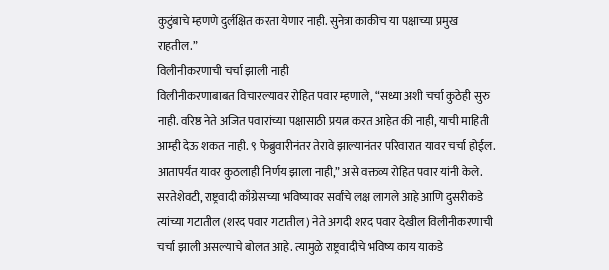कुटुंबाचे म्हणणे दुर्लक्षित करता येणार नाही. सुनेत्रा काकीच या पक्षाच्या प्रमुख राहतील.”
विलीनीकरणाची चर्चा झाली नाही
विलीनीकरणाबाबत विचारल्यावर रोहित पवार म्हणाले, “सध्या अशी चर्चा कुठेही सुरु नाही. वरिष्ठ नेते अजित पवारांच्या पक्षासाठी प्रयत्न करत आहेत की नाही, याची माहिती आम्ही देऊ शकत नाही. ९ फेब्रुवारीनंतर तेरावे झाल्यानंतर परिवारात यावर चर्चा होईल. आतापर्यंत यावर कुठलाही निर्णय झाला नाही,” असे वक्तव्य रोहित पवार यांनी केले.
सरतेशेवटी, राष्ट्रवादी काँग्रेसच्या भविष्यावर सर्वांचे लक्ष लागले आहे आणि दुसरीकडे त्यांच्या गटातील (शरद पवार गटातील) नेते अगदी शरद पवार देखील विलीनीकरणाची चर्चा झाली असल्याचे बोलत आहे. त्यामुळे राष्ट्रवादीचे भविष्य काय याकडे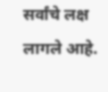सर्वांचे लक्ष लागले आहे.